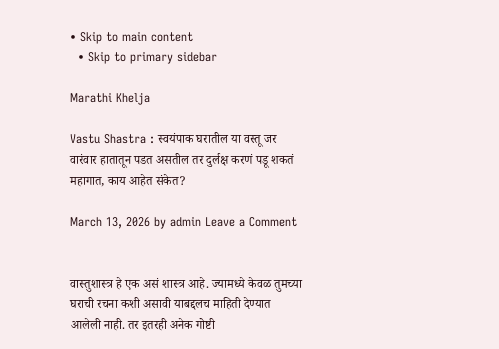• Skip to main content
  • Skip to primary sidebar

Marathi Khelja

Vastu Shastra : स्वयंपाक घरातील या वस्तू जर वारंवार हातातून पडत असतील तर दुर्लक्ष करणं पडू शकतं महागात, काय आहेत संकेत?

March 13, 2026 by admin Leave a Comment


वास्तुशास्त्र हे एक असं शास्त्र आहे. ज्यामध्ये केवळ तुमच्या घराची रचना कशी असावी याबद्दलच माहिती देण्यात आलेली नाही. तर इतरही अनेक गोष्टी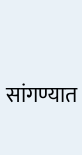सांगण्यात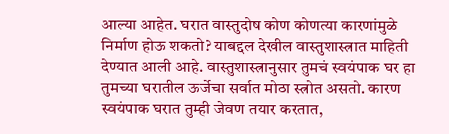आल्या आहेत. घरात वास्तुदोष कोण कोणत्या कारणांमुळे निर्माण होऊ शकतो? याबद्दल देखील वास्तुशास्त्रात माहिती देण्यात आली आहे. वास्तुशास्त्रानुसार तुमचं स्वयंपाक घर हा तुमच्या घरातील ऊर्जेचा सर्वात मोठा स्त्रोत असतो. कारण स्वयंपाक घरात तुम्ही जेवण तयार करतात,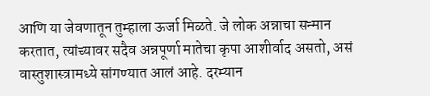आणि या जेवणातून तुम्हाला ऊर्जा मिळते. जे लोक अन्नाचा सन्मान करतात, त्यांच्यावर सदैव अन्नपूर्णा मातेचा कृपा आशीर्वाद असतो, असं वास्तुशास्त्रामध्ये सांगण्यात आलं आहे. दरम्यान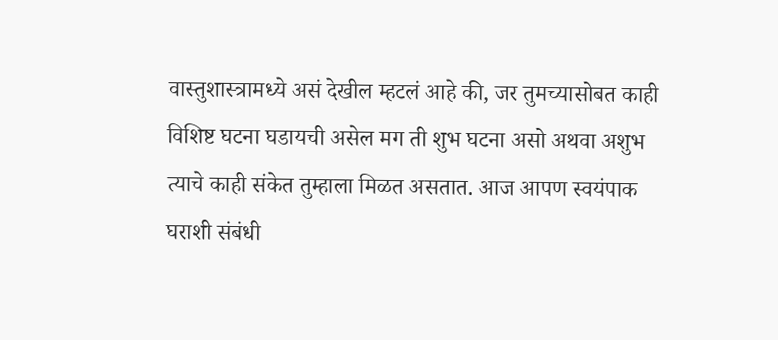वास्तुशास्त्रामध्ये असं देखील म्हटलं आहे की, जर तुमच्यासोबत काही विशिष्ट घटना घडायची असेल मग ती शुभ घटना असो अथवा अशुभ त्याचे काही संकेत तुम्हाला मिळत असतात. आज आपण स्वयंपाक घराशी संबंधी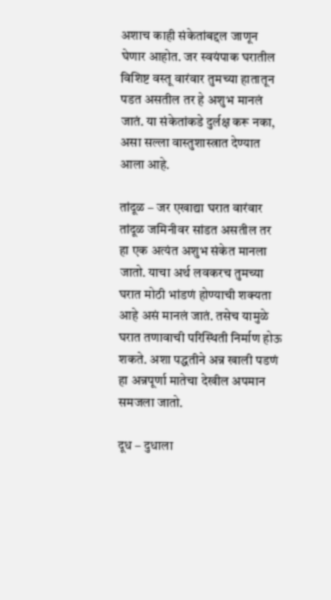अशाच काही संकेतांबद्दल जाणून घेणार आहोत. जर स्वयंपाक घरातील विशिष्ट वस्तू वारंवार तुमच्या हातातून पडत असतील तर हे अशुभ मानलं जातं. या संकेतांकडे दुर्लक्ष करू नका, असा सल्ला वास्तुशास्त्रात देण्यात आला आहे.

तांदूळ – जर एखाद्या घरात वारंवार तांदूळ जमिनीवर सांडत असतील तर हा एक अत्यंत अशुभ संकेत मानला जातो. याचा अर्थ लवकरच तुमच्या घरात मोठी भांडणं होण्याची शक्यता आहे असं मानलं जातं. तसेच यामुळे घरात तणावाची परिस्थिती निर्माण होऊ शकते. अशा पद्धतीने अन्न खाली पडणं हा अन्नपूर्णा मातेचा देखील अपमान समजला जातो.

दूध – दुधाला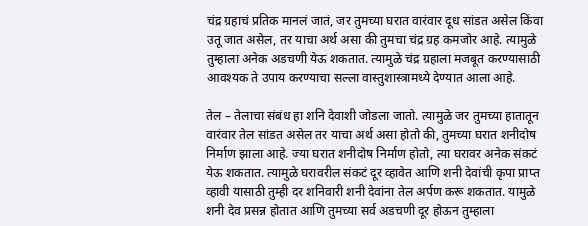चंद्र ग्रहाचं प्रतिक मानलं जातं, जर तुमच्या घरात वारंवार दूध सांडत असेल किंवा उतू जात असेल, तर याचा अर्थ असा की तुमचा चंद्र ग्रह कमजोर आहे. त्यामुळे तुम्हाला अनेक अडचणी येऊ शकतात. त्यामुळे चंद्र ग्रहाला मजबूत करण्यासाठी आवश्यक ते उपाय करण्याचा सल्ला वास्तुशास्त्रामध्ये देण्यात आला आहे.

तेल – तेलाचा संबंध हा शनि देवाशी जोडला जातो. त्यामुळे जर तुमच्या हातातून वारंवार तेल सांडत असेल तर याचा अर्थ असा होतो की, तुमच्या घरात शनीदोष निर्माण झाला आहे. ज्या घरात शनीदोष निर्माण होतो, त्या घरावर अनेक संकटं येऊ शकतात. त्यामुळे घरावरील संकटं दूर व्हावेत आणि शनी देवांची कृपा प्राप्त व्हावी यासाठी तुम्ही दर शनिवारी शनी देवांना तेल अर्पण करू शकतात. यामुळे शनी देव प्रसन्न होतात आणि तुमच्या सर्व अडचणी दूर होऊन तुम्हाला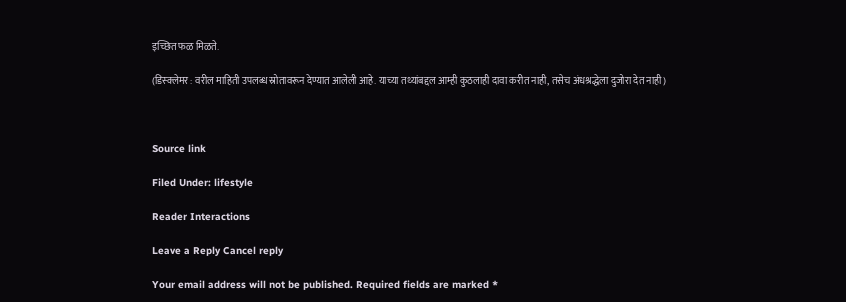इच्छित फळ मिळते.

(डिस्क्लेमर : वरील माहिती उपलब्ध स्रोतावरून देण्यात आलेली आहे. याच्या तथ्यांबद्दल आम्ही कुठलाही दावा करीत नाही, तसेच अंधश्रद्धेला दुजोरा देत नाही)



Source link

Filed Under: lifestyle

Reader Interactions

Leave a Reply Cancel reply

Your email address will not be published. Required fields are marked *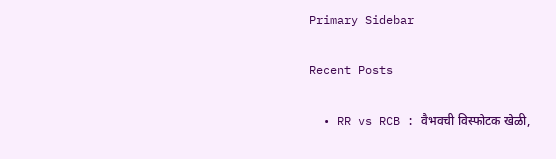Primary Sidebar

Recent Posts

  • RR vs RCB : वैभवची विस्फोटक खेळी,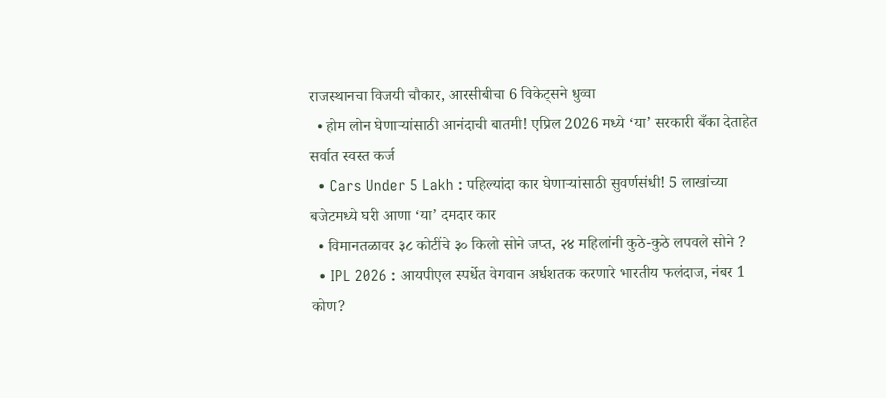राजस्थानचा विजयी चौकार, आरसीबीचा 6 विकेट्सने धुव्वा
  • होम लोन घेणाऱ्यांसाठी आनंदाची बातमी! एप्रिल 2026 मध्ये ‘या’ सरकारी बँका देताहेत सर्वात स्वस्त कर्ज
  • Cars Under 5 Lakh : पहिल्यांदा कार घेणाऱ्यांसाठी सुवर्णसंधी! 5 लाखांच्या बजेटमध्ये घरी आणा ‘या’ दमदार कार
  • विमानतळावर ३८ कोटींचे ३० किलो सोने जप्त, २४ महिलांनी कुठे-कुठे लपवले सोने ?
  • IPL 2026 : आयपीएल स्पर्धेत वेगवान अर्धशतक करणारे भारतीय फलंदाज, नंबर 1 कोण?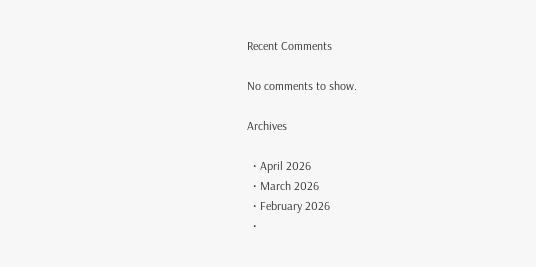Recent Comments

No comments to show.

Archives

  • April 2026
  • March 2026
  • February 2026
  •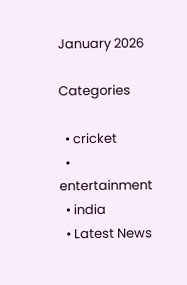January 2026

Categories

  • cricket
  • entertainment
  • india
  • Latest News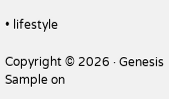• lifestyle

Copyright © 2026 · Genesis Sample on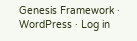Genesis Framework · WordPress · Log in